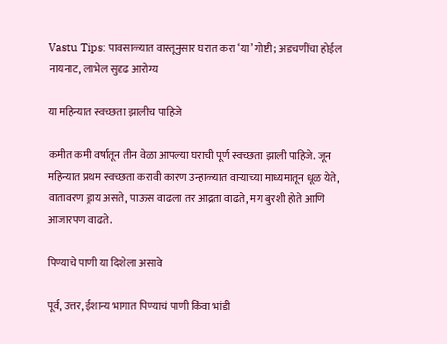Vastu Tips: पावसाळ्यात वास्तूनुसार घरात करा ‘या’ गोष्टी; अडचणींचा होईल नायनाट, लाभेल सुदृढ आरोग्य

या महिन्यात स्वच्छता झालीच पाहिजे

कमीत कमी वर्षातून तीन वेळा आपल्या घराची पूर्ण स्वच्छता झाली पाहिजे. जून महिन्यात प्रथम स्वच्छता करावी कारण उन्हाळ्यात वाऱ्याच्या माध्यमातून धूळ येते, वातावरण ड्राय असते, पाऊस वाढला तर आद्रता वाढते, मग बुरशी होते आणि आजारपण वाढते.

पिण्याचे पाणी या दिशेला असावे

पूर्व, उत्तर, ईशान्य भागात पिण्याचं पाणी किंवा भांडी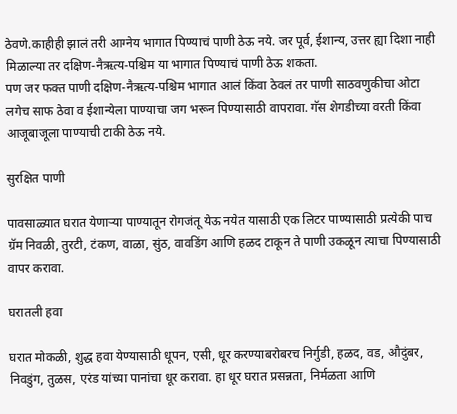ठेवणे.काहीही झालं तरी आग्नेय भागात पिण्याचं पाणी ठेऊ नये. जर पूर्व, ईशान्य, उत्तर ह्या दिशा नाही मिळाल्या तर दक्षिण-नैऋत्य-पश्चिम या भागात पिण्याचं पाणी ठेऊ शकता.
पण जर फक्त पाणी दक्षिण-नैऋत्य-पश्चिम भागात आलं किंवा ठेवलं तर पाणी साठवणुकीचा ओटा लगेच साफ ठेवा व ईशान्येला पाण्याचा जग भरून पिण्यासाठी वापरावा. गॅस शेगडीच्या वरती किंवा आजूबाजूला पाण्याची टाकी ठेऊ नये.

सुरक्षित पाणी

पावसाळ्यात घरात येणाऱ्या पाण्यातून रोगजंतू येऊ नयेत यासाठी एक लिटर पाण्यासाठी प्रत्येकी पाच ग्रॅम निवळी, तुरटी, टंकण, वाळा, सुंठ, वावडिंग आणि हळद टाकून ते पाणी उकळून त्याचा पिण्यासाठी वापर करावा.

घरातली हवा

घरात मोकळी, शुद्ध हवा येण्यासाठी धूपन, एसी, धूर करण्याबरोबरच निर्गुडी, हळद, वड, औदुंबर, निवडुंग, तुळस, एरंड यांच्या पानांचा धूर करावा. हा धूर घरात प्रसन्नता, निर्मळता आणि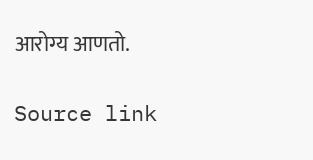आरोग्य आणतो.

Source link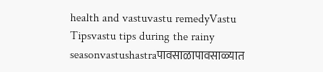health and vastuvastu remedyVastu Tipsvastu tips during the rainy seasonvastushastraपावसाळापावसाळ्यात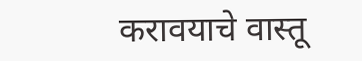करावयाचे वास्तू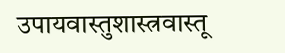उपायवास्तुशास्त्रवास्तू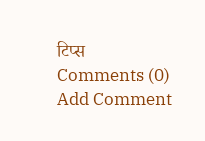टिप्स
Comments (0)
Add Comment